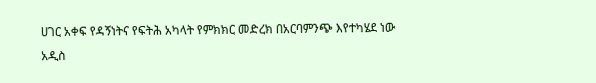ሀገር አቀፍ የዳኝነትና የፍትሕ አካላት የምክክር መድረክ በአርባምንጭ እየተካሄደ ነው
አዲስ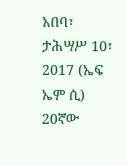አበባ፣ ታሕሣሥ 10፣ 2017 (ኤፍ ኤም ሲ) 20ኛው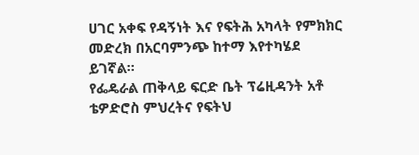ሀገር አቀፍ የዳኝነት እና የፍትሕ አካላት የምክክር መድረክ በአርባምንጭ ከተማ እየተካሄደ ይገኛል።
የፌዴራል ጠቅላይ ፍርድ ቤት ፕሬዚዳንት አቶ ቴዎድሮስ ምህረትና የፍትህ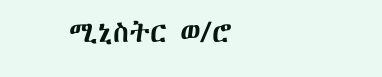ሚኒስትር ወ/ሮ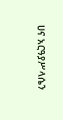ሀና አርዓያሥላሴን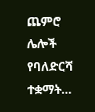ጨምሮ ሌሎች የባለድርሻ ተቋማት…